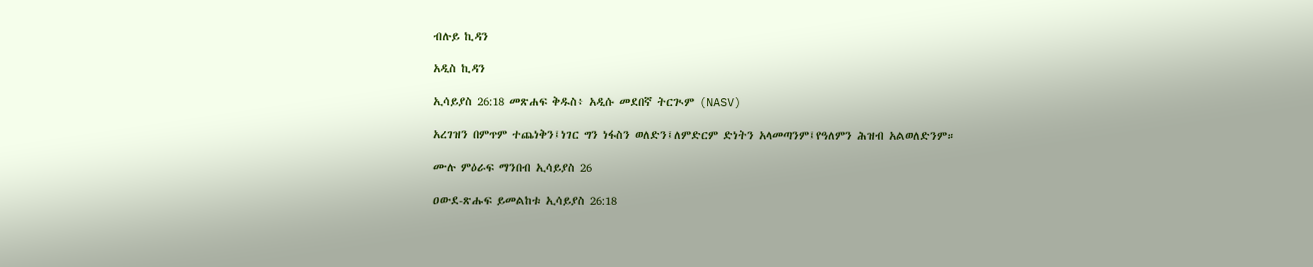ብሉይ ኪዳን

አዲስ ኪዳን

ኢሳይያስ 26:18 መጽሐፍ ቅዱስ፥ አዲሱ መደበኛ ትርጒም (NASV)

አረገዝን በምጥም ተጨነቅን፤ነገር ግን ነፋስን ወለድን፤ለምድርም ድነትን አላመጣንም፤የዓለምን ሕዝብ አልወለድንም።

ሙሉ ምዕራፍ ማንበብ ኢሳይያስ 26

ዐውደ-ጽሑፍ ይመልከቱ ኢሳይያስ 26:18